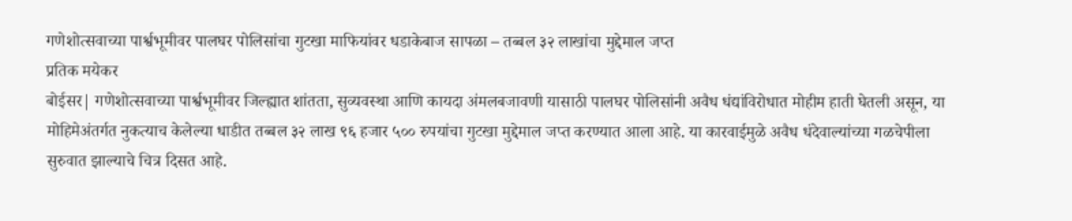गणेशोत्सवाच्या पार्श्वभूमीवर पालघर पोलिसांचा गुटखा माफियांवर धडाकेबाज सापळा – तब्बल ३२ लाखांचा मुद्देमाल जप्त
प्रतिक मयेकर
बोईसर| गणेशोत्सवाच्या पार्श्वभूमीवर जिल्ह्यात शांतता, सुव्यवस्था आणि कायदा अंमलबजावणी यासाठी पालघर पोलिसांनी अवैध धंद्यांविरोधात मोहीम हाती घेतली असून, या मोहिमेअंतर्गत नुकत्याच केलेल्या धाडीत तब्बल ३२ लाख ९६ हजार ५०० रुपयांचा गुटखा मुद्देमाल जप्त करण्यात आला आहे. या कारवाईमुळे अवैध धंदेवाल्यांच्या गळचेपीला सुरुवात झाल्याचे चित्र दिसत आहे.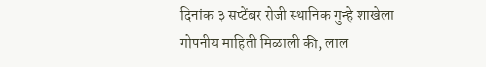दिनांक ३ सप्टेंबर रोजी स्थानिक गुन्हे शाखेला गोपनीय माहिती मिळाली की, लाल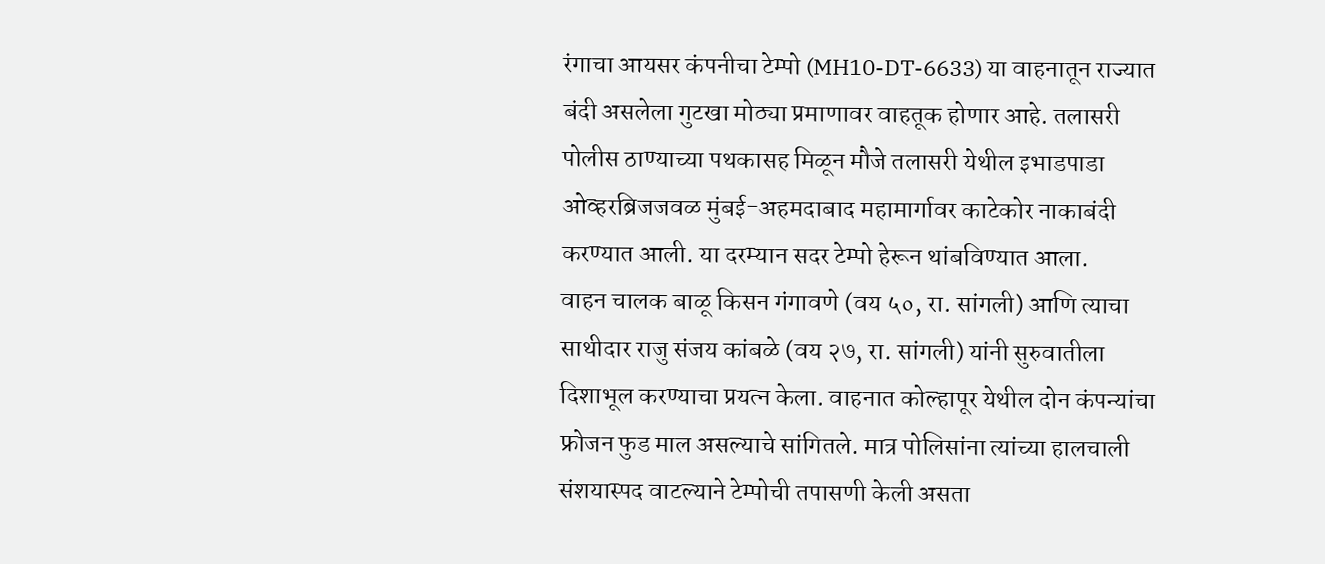रंगाचा आयसर कंपनीचा टेम्पो (MH10-DT-6633) या वाहनातून राज्यात बंदी असलेला गुटखा मोठ्या प्रमाणावर वाहतूक होणार आहे. तलासरी पोलीस ठाण्याच्या पथकासह मिळून मौजे तलासरी येथील इभाडपाडा ओव्हरब्रिजजवळ मुंबई-अहमदाबाद महामार्गावर काटेकोर नाकाबंदी करण्यात आली. या दरम्यान सदर टेम्पो हेरून थांबविण्यात आला.
वाहन चालक बाळू किसन गंगावणे (वय ५०, रा. सांगली) आणि त्याचा साथीदार राजु संजय कांबळे (वय २७, रा. सांगली) यांनी सुरुवातीला दिशाभूल करण्याचा प्रयत्न केला. वाहनात कोल्हापूर येथील दोन कंपन्यांचा फ्रोजन फुड माल असल्याचे सांगितले. मात्र पोलिसांना त्यांच्या हालचाली संशयास्पद वाटल्याने टेम्पोची तपासणी केली असता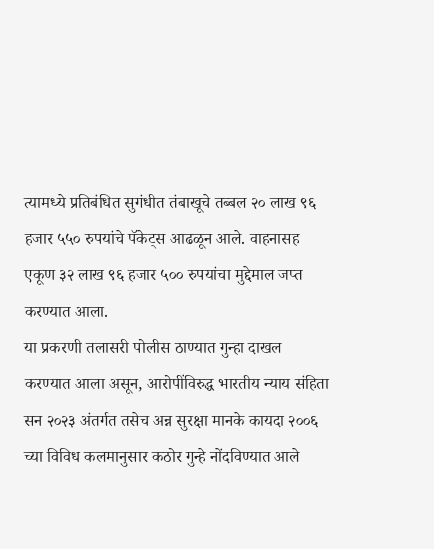त्यामध्ये प्रतिबंधित सुगंधीत तंबाखूचे तब्बल २० लाख ९६ हजार ५५० रुपयांचे पॅकेट्स आढळून आले. वाहनासह एकूण ३२ लाख ९६ हजार ५०० रुपयांचा मुद्देमाल जप्त करण्यात आला.
या प्रकरणी तलासरी पोलीस ठाण्यात गुन्हा दाखल करण्यात आला असून, आरोपींविरुद्ध भारतीय न्याय संहिता सन २०२३ अंतर्गत तसेच अन्न सुरक्षा मानके कायदा २००६ च्या विविध कलमानुसार कठोर गुन्हे नोंदविण्यात आले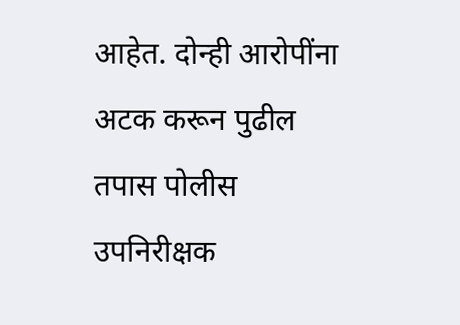आहेत. दोन्ही आरोपींना अटक करून पुढील तपास पोलीस उपनिरीक्षक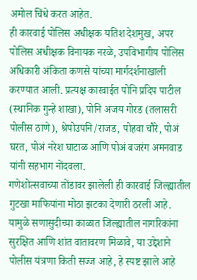अमोल चिंधे करत आहेत.
ही कारवाई पोलिस अधीक्षक यतिश देशमुख, अपर पोलिस अधीक्षक विनायक नरळे, उपविभागीय पोलिस अधिकारी अंकिता कणसे यांच्या मार्गदर्शनाखाली करण्यात आली. प्रत्यक्ष कारवाईत पोनि प्रदिप पाटील (स्थानिक गुन्हे शाखा), पोनि अजय गोरड (तलासरी पोलीस ठाणे), श्रेपोउपनि/राजड, पोहवा चौरे, पोअं घरत, पोअं नरेश घाटाळ आणि पोअं बजरंग अमनवाड यांनी सहभाग नोंदवला.
गणेशोत्सवाच्या तोंडावर झालेली ही कारवाई जिल्ह्यातील गुटखा माफियांना मोठा झटका देणारी ठरली आहे. यामुळे सणासुदीच्या काळात जिल्ह्यातील नागरिकांना सुरक्षित आणि शांत वातावरण मिळावे, या उद्देशाने पोलीस यंत्रणा किती सज्ज आहे, हे स्पष्ट झाले आहे